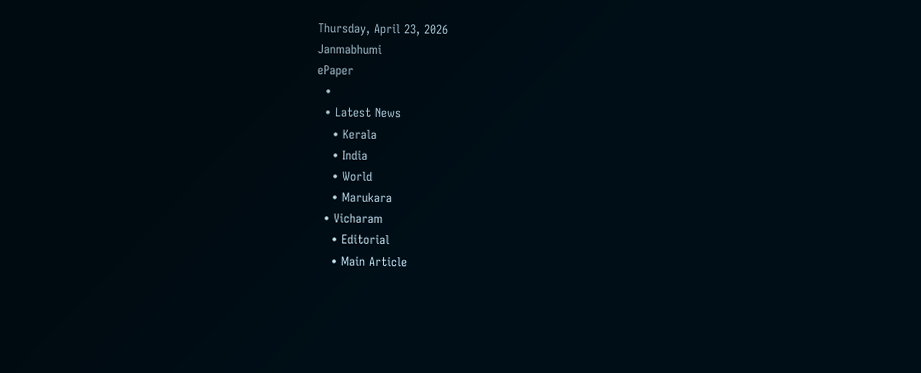Thursday, April 23, 2026
Janmabhumi
ePaper
  •
  • Latest News
    • Kerala
    • India
    • World
    • Marukara
  • Vicharam
    • Editorial
    • Main Article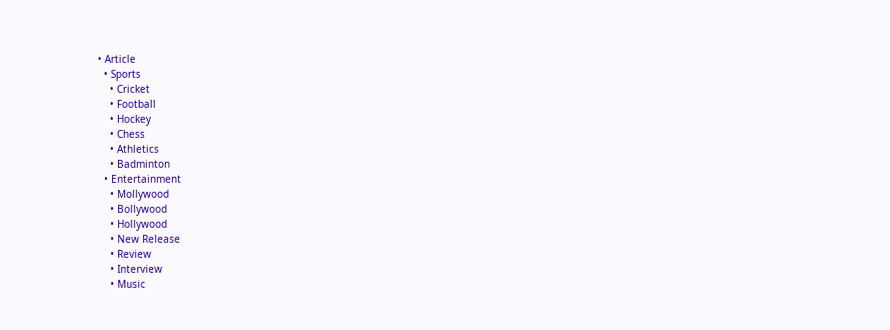• Article
  • Sports
    • Cricket
    • Football
    • Hockey
    • Chess
    • Athletics
    • Badminton
  • Entertainment
    • Mollywood
    • Bollywood
    • Hollywood
    • New Release
    • Review
    • Interview
    • Music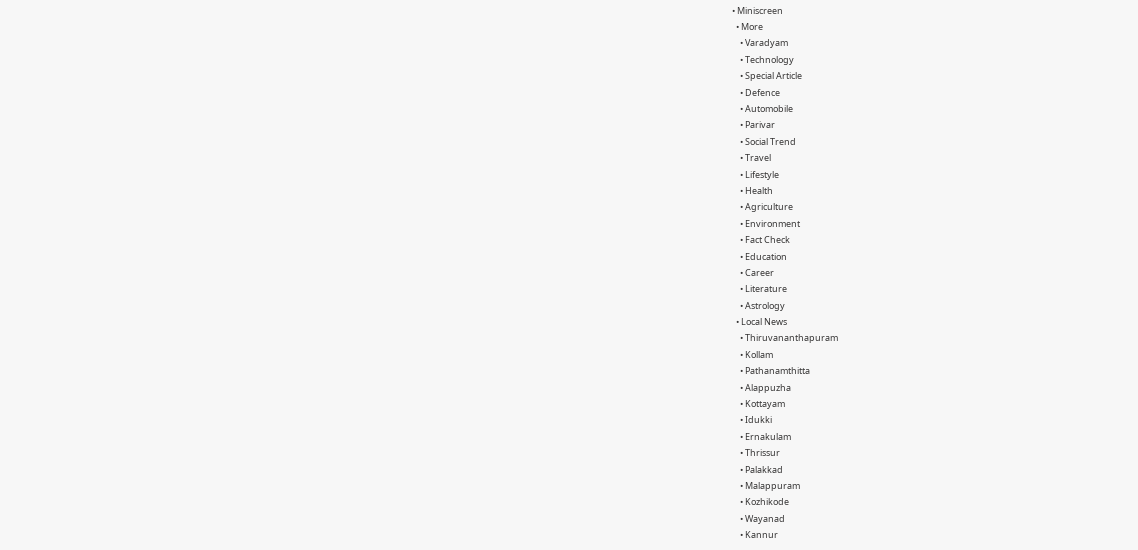• Miniscreen
  • More
    • Varadyam
    • Technology
    • Special Article
    • Defence
    • Automobile
    • Parivar
    • Social Trend
    • Travel
    • Lifestyle
    • Health
    • Agriculture
    • Environment
    • Fact Check
    • Education
    • Career
    • Literature
    • Astrology
  • Local News
    • Thiruvananthapuram
    • Kollam
    • Pathanamthitta
    • Alappuzha
    • Kottayam
    • Idukki
    • Ernakulam
    • Thrissur
    • Palakkad
    • Malappuram
    • Kozhikode
    • Wayanad
    • Kannur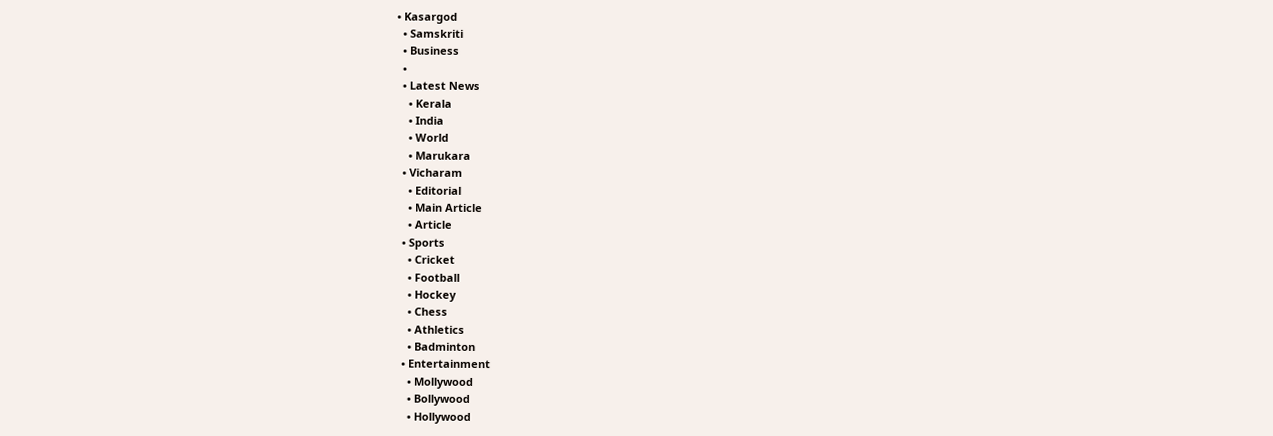• Kasargod
  • Samskriti
  • Business
  •
  • Latest News
    • Kerala
    • India
    • World
    • Marukara
  • Vicharam
    • Editorial
    • Main Article
    • Article
  • Sports
    • Cricket
    • Football
    • Hockey
    • Chess
    • Athletics
    • Badminton
  • Entertainment
    • Mollywood
    • Bollywood
    • Hollywood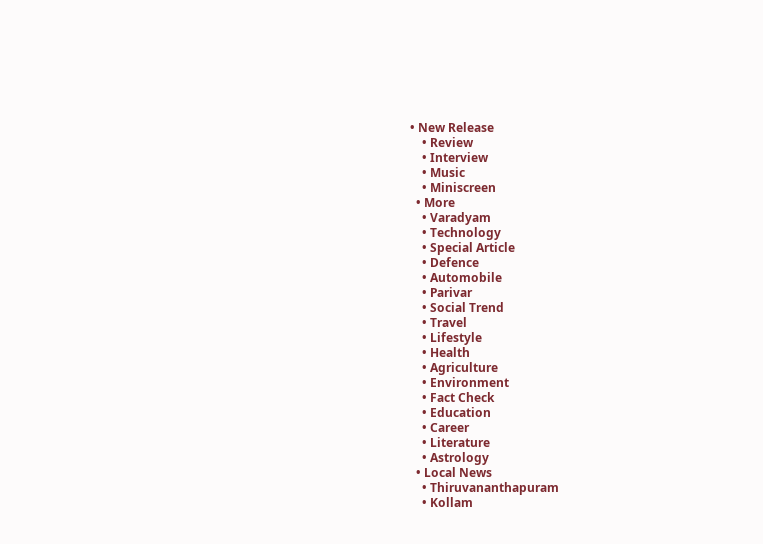• New Release
    • Review
    • Interview
    • Music
    • Miniscreen
  • More
    • Varadyam
    • Technology
    • Special Article
    • Defence
    • Automobile
    • Parivar
    • Social Trend
    • Travel
    • Lifestyle
    • Health
    • Agriculture
    • Environment
    • Fact Check
    • Education
    • Career
    • Literature
    • Astrology
  • Local News
    • Thiruvananthapuram
    • Kollam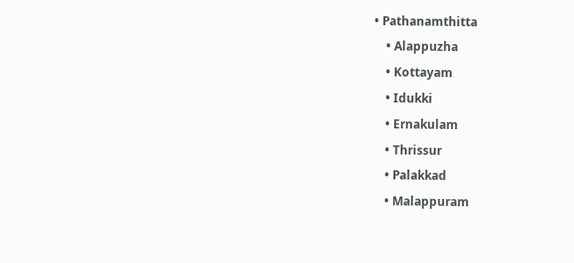• Pathanamthitta
    • Alappuzha
    • Kottayam
    • Idukki
    • Ernakulam
    • Thrissur
    • Palakkad
    • Malappuram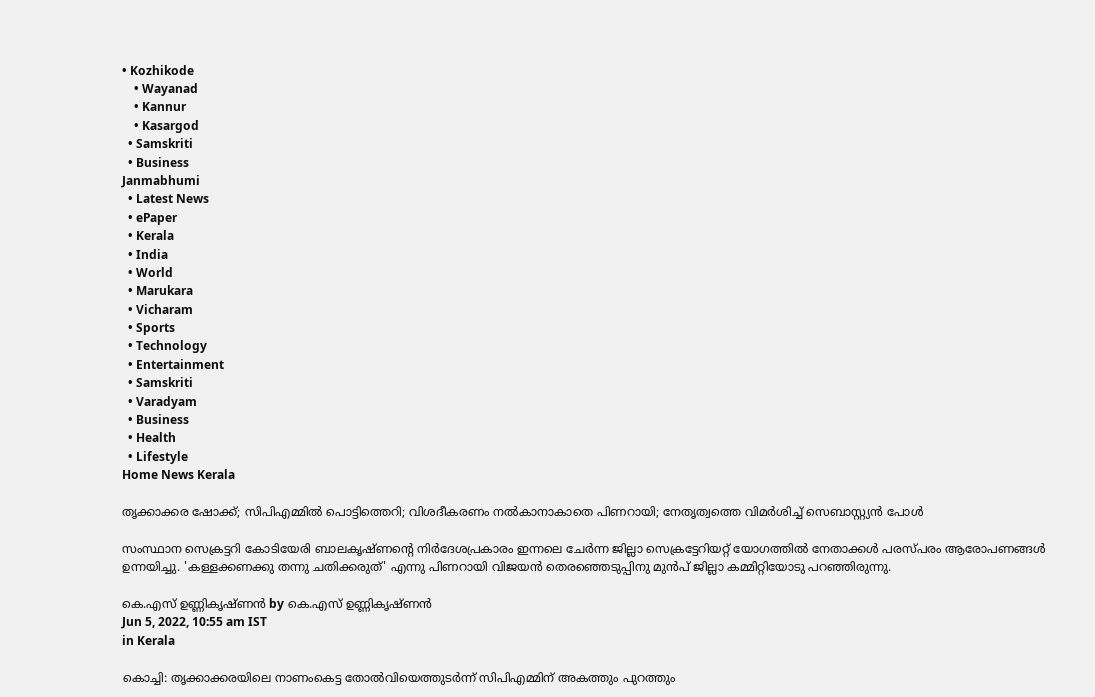• Kozhikode
    • Wayanad
    • Kannur
    • Kasargod
  • Samskriti
  • Business
Janmabhumi
  • Latest News
  • ePaper
  • Kerala
  • India
  • World
  • Marukara
  • Vicharam
  • Sports
  • Technology
  • Entertainment
  • Samskriti
  • Varadyam
  • Business
  • Health
  • Lifestyle
Home News Kerala

തൃക്കാക്കര ഷോക്ക്; സിപിഎമ്മില്‍ പൊട്ടിത്തെറി; വിശദീകരണം നല്‍കാനാകാതെ പിണറായി; നേതൃത്വത്തെ വിമര്‍ശിച്ച് സെബാസ്റ്റ്യന്‍ പോള്‍

സംസ്ഥാന സെക്രട്ടറി കോടിയേരി ബാലകൃഷ്ണന്റെ നിര്‍ദേശപ്രകാരം ഇന്നലെ ചേര്‍ന്ന ജില്ലാ സെക്രട്ടേറിയറ്റ് യോഗത്തില്‍ നേതാക്കള്‍ പരസ്പരം ആരോപണങ്ങള്‍ ഉന്നയിച്ചു. 'കള്ളക്കണക്കു തന്നു ചതിക്കരുത്' എന്നു പിണറായി വിജയന്‍ തെരഞ്ഞെടുപ്പിനു മുന്‍പ് ജില്ലാ കമ്മിറ്റിയോടു പറഞ്ഞിരുന്നു.

കെ.എസ് ഉണ്ണികൃഷ്ണൻ by കെ.എസ് ഉണ്ണികൃഷ്ണൻ
Jun 5, 2022, 10:55 am IST
in Kerala

കൊച്ചി: തൃക്കാക്കരയിലെ നാണംകെട്ട തോല്‍വിയെത്തുടര്‍ന്ന് സിപിഎമ്മിന് അകത്തും പുറത്തും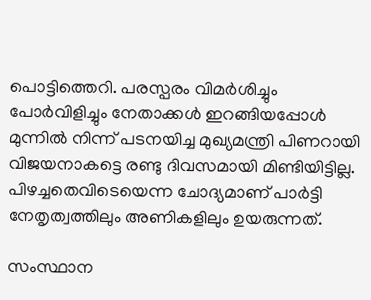പൊട്ടിത്തെറി. പരസ്പരം വിമര്‍ശിച്ചും പോര്‍വിളിച്ചും നേതാക്കള്‍ ഇറങ്ങിയപ്പോള്‍ മുന്നില്‍ നിന്ന് പടനയിച്ച മുഖ്യമന്ത്രി പിണറായി വിജയനാകട്ടെ രണ്ടു ദിവസമായി മിണ്ടിയിട്ടില്ല.  പിഴച്ചതെവിടെയെന്ന ചോദ്യമാണ് പാര്‍ട്ടി നേതൃത്വത്തിലും അണികളിലും ഉയരുന്നത്.

സംസ്ഥാന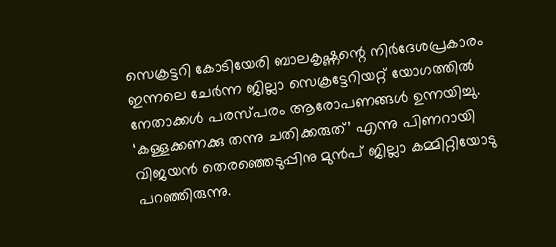സെക്രട്ടറി കോടിയേരി ബാലകൃഷ്ണന്റെ നിര്‍ദേശപ്രകാരം ഇന്നലെ ചേര്‍ന്ന ജില്ലാ സെക്രട്ടേറിയറ്റ് യോഗത്തില്‍ നേതാക്കള്‍ പരസ്പരം ആരോപണങ്ങള്‍ ഉന്നയിച്ചു. ‘കള്ളക്കണക്കു തന്നു ചതിക്കരുത്’ എന്നു പിണറായി വിജയന്‍ തെരഞ്ഞെടുപ്പിനു മുന്‍പ് ജില്ലാ കമ്മിറ്റിയോടു പറഞ്ഞിരുന്നു.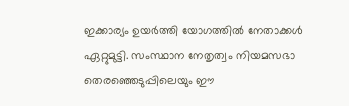ഇക്കാര്യം ഉയര്‍ത്തി യോഗത്തില്‍ നേതാക്കള്‍ ഏറ്റുമുട്ടി. സംസ്ഥാന നേതൃത്വം നിയമസഭാ തെരഞ്ഞെടുപ്പിലെയും ഈ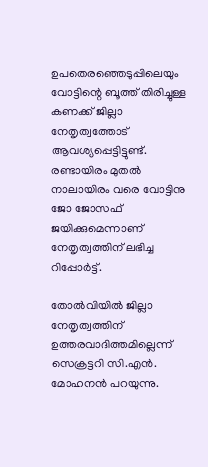ഉപതെരഞ്ഞെടുപ്പിലെയും വോട്ടിന്റെ ബൂത്ത് തിരിച്ചുള്ള കണക്ക് ജില്ലാ നേതൃത്വത്തോട് ആവശ്യപ്പെട്ടിട്ടുണ്ട്. രണ്ടായിരം മുതല്‍ നാലായിരം വരെ വോട്ടിനു ജോ ജോസഫ് ജയിക്കുമെന്നാണ് നേതൃത്വത്തിന് ലഭിച്ച റിപ്പോര്‍ട്ട്.

തോല്‍വിയില്‍ ജില്ലാ നേതൃത്വത്തിന് ഉത്തരവാദിത്തമില്ലെന്ന് സെക്രട്ടറി സി.എന്‍. മോഹനന്‍ പറയുന്നു.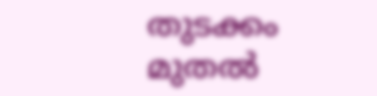തുടക്കം മുതല്‍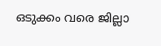ഒടുക്കം വരെ ജില്ലാ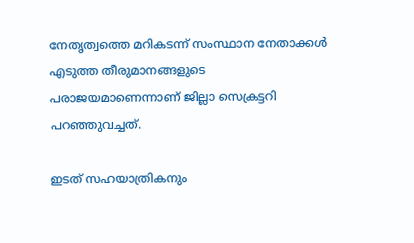നേതൃത്വത്തെ മറികടന്ന് സംസ്ഥാന നേതാക്കള്‍ എടുത്ത തീരുമാനങ്ങളുടെ പരാജയമാണെന്നാണ് ജില്ലാ സെക്രട്ടറി പറഞ്ഞുവച്ചത്.

ഇടത് സഹയാത്രികനും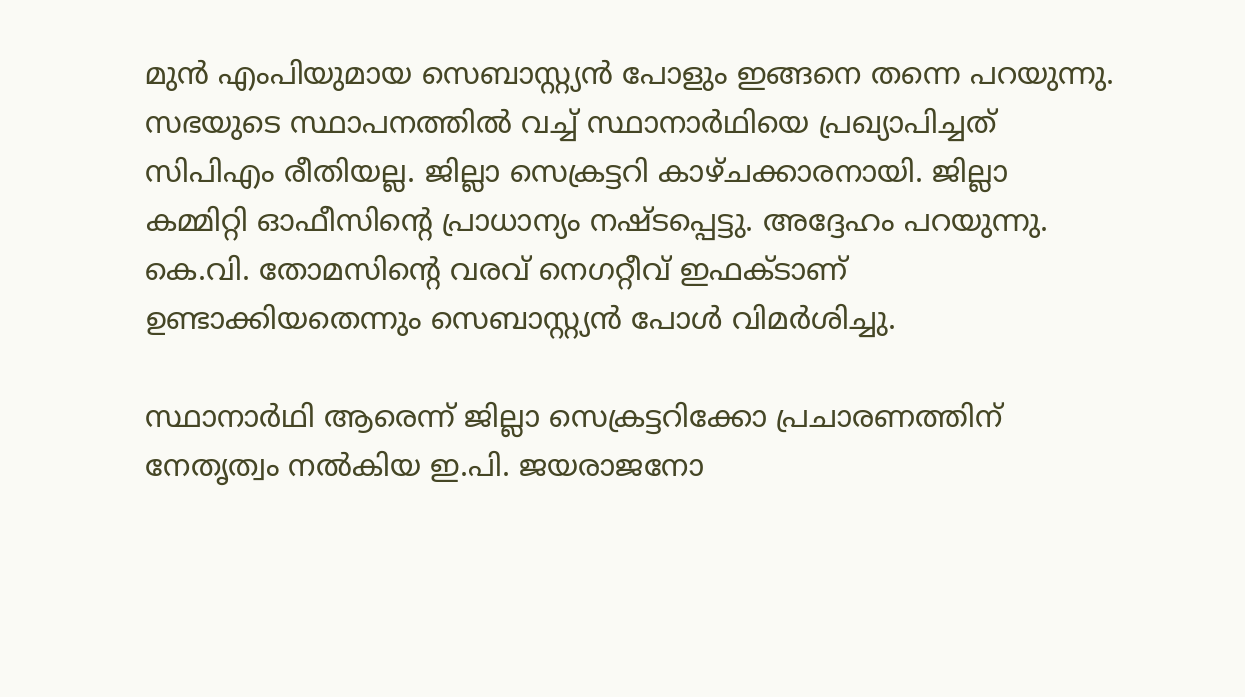മുന്‍ എംപിയുമായ സെബാസ്റ്റ്യന്‍ പോളും ഇങ്ങനെ തന്നെ പറയുന്നു. സഭയുടെ സ്ഥാപനത്തില്‍ വച്ച് സ്ഥാനാര്‍ഥിയെ പ്രഖ്യാപിച്ചത് സിപിഎം രീതിയല്ല. ജില്ലാ സെക്രട്ടറി കാഴ്ചക്കാരനായി. ജില്ലാ കമ്മിറ്റി ഓഫീസിന്റെ പ്രാധാന്യം നഷ്ടപ്പെട്ടു. അദ്ദേഹം പറയുന്നു. കെ.വി. തോമസിന്റെ വരവ് നെഗറ്റീവ് ഇഫക്ടാണ് ഉണ്ടാക്കിയതെന്നും സെബാസ്റ്റ്യന്‍ പോള്‍ വിമര്‍ശിച്ചു.

സ്ഥാനാര്‍ഥി ആരെന്ന് ജില്ലാ സെക്രട്ടറിക്കോ പ്രചാരണത്തിന് നേതൃത്വം നല്‍കിയ ഇ.പി. ജയരാജനോ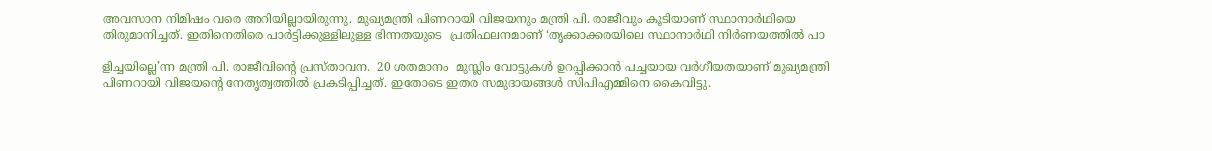അവസാന നിമിഷം വരെ അറിയില്ലായിരുന്നു. മുഖ്യമന്ത്രി പിണറായി വിജയനും മന്ത്രി പി. രാജീവും കൂടിയാണ് സ്ഥാനാര്‍ഥിയെ തിരുമാനിച്ചത്. ഇതിനെതിരെ പാര്‍ട്ടിക്കുള്ളിലുള്ള ഭിന്നതയുടെ  പ്രതിഫലനമാണ് ‘തൃക്കാക്കരയിലെ സ്ഥാനാര്‍ഥി നിര്‍ണയത്തില്‍ പാ

ളിച്ചയില്ലെ’ന്ന മന്ത്രി പി. രാജീവിന്റെ പ്രസ്താവന.  20 ശതമാനം  മുസ്ലിം വോട്ടുകള്‍ ഉറപ്പിക്കാന്‍ പച്ചയായ വര്‍ഗീയതയാണ് മുഖ്യമന്ത്രി പിണറായി വിജയന്റെ നേതൃത്വത്തില്‍ പ്രകടിപ്പിച്ചത്. ഇതോടെ ഇതര സമുദായങ്ങള്‍ സിപിഎമ്മിനെ കൈവിട്ടു.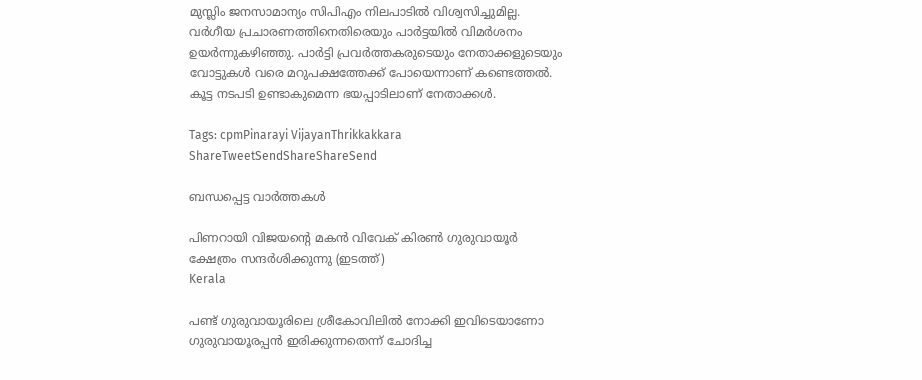മുസ്ലിം ജനസാമാന്യം സിപിഎം നിലപാടില്‍ വിശ്വസിച്ചുമില്ല. വര്‍ഗീയ പ്രചാരണത്തിനെതിരെയും പാര്‍ട്ടയില്‍ വിമര്‍ശനം ഉയര്‍ന്നുകഴിഞ്ഞു. പാര്‍ട്ടി പ്രവര്‍ത്തകരുടെയും നേതാക്കളുടെയും വോട്ടുകള്‍ വരെ മറുപക്ഷത്തേക്ക് പോയെന്നാണ് കണ്ടെത്തല്‍. കൂട്ട നടപടി ഉണ്ടാകുമെന്ന ഭയപ്പാടിലാണ് നേതാക്കള്‍.

Tags: cpmPinarayi VijayanThrikkakkara
ShareTweetSendShareShareSend

ബന്ധപ്പെട്ട വാര്‍ത്തകള്‍

പിണറായി വിജയന്‍റെ മകന്‍ വിവേക് കിരണ്‍ ഗുരുവായൂര്‍ ക്ഷേത്രം സന്ദര്‍ശിക്കുന്നു (ഇടത്ത്)
Kerala

പണ്ട് ഗുരുവായൂരിലെ ശ്രീകോവിലില്‍ നോക്കി ഇവിടെയാണോ ഗുരുവായൂരപ്പന്‍ ഇരിക്കുന്നതെന്ന് ചോദിച്ച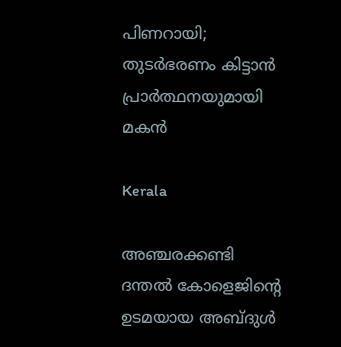പിണറായി; തുടര്‍ഭരണം കിട്ടാന്‍ പ്രാര്‍ത്ഥനയുമായി മകന്‍

Kerala

അഞ്ചരക്കണ്ടി ദന്തല്‍ കോളെജിന്റെ ഉടമയായ അബ്ദുള്‍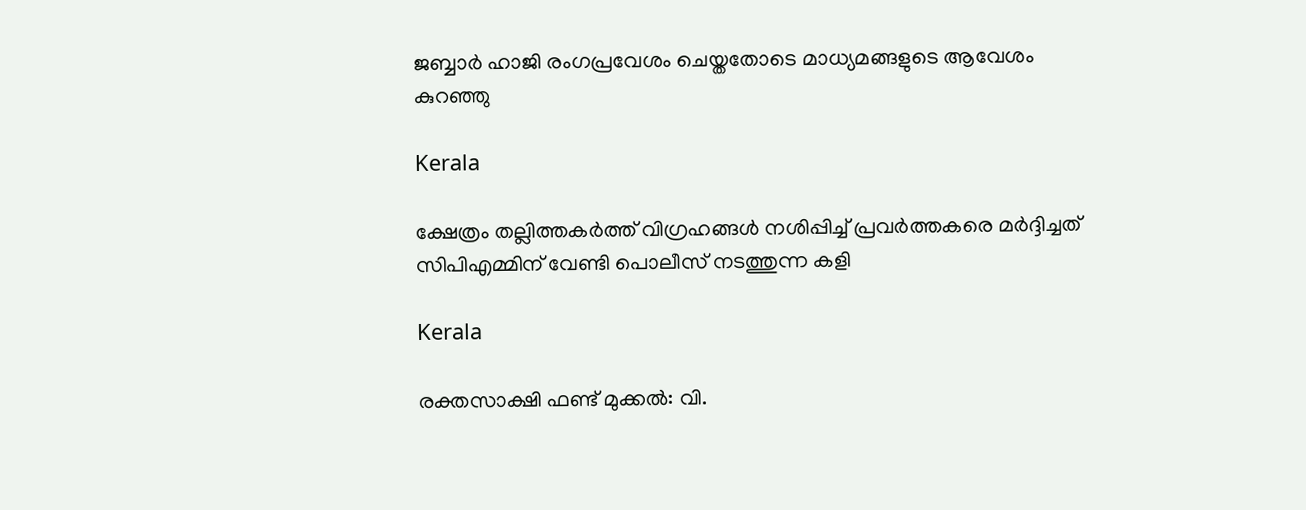ജബ്ബാര്‍ ഹാജി രംഗപ്രവേശം ചെയ്തതോടെ മാധ്യമങ്ങളുടെ ആവേശം കുറഞ്ഞു

Kerala

ക്ഷേത്രം തല്ലിത്തകര്‍ത്ത് വിഗ്രഹങ്ങള്‍ നശിപ്പിച്ച് പ്രവര്‍ത്തകരെ മര്‍ദ്ദിച്ചത് സിപിഎമ്മിന് വേണ്ടി പൊലീസ് നടത്തുന്ന കളി

Kerala

രക്തസാക്ഷി ഫണ്ട് മുക്കൽ: വി.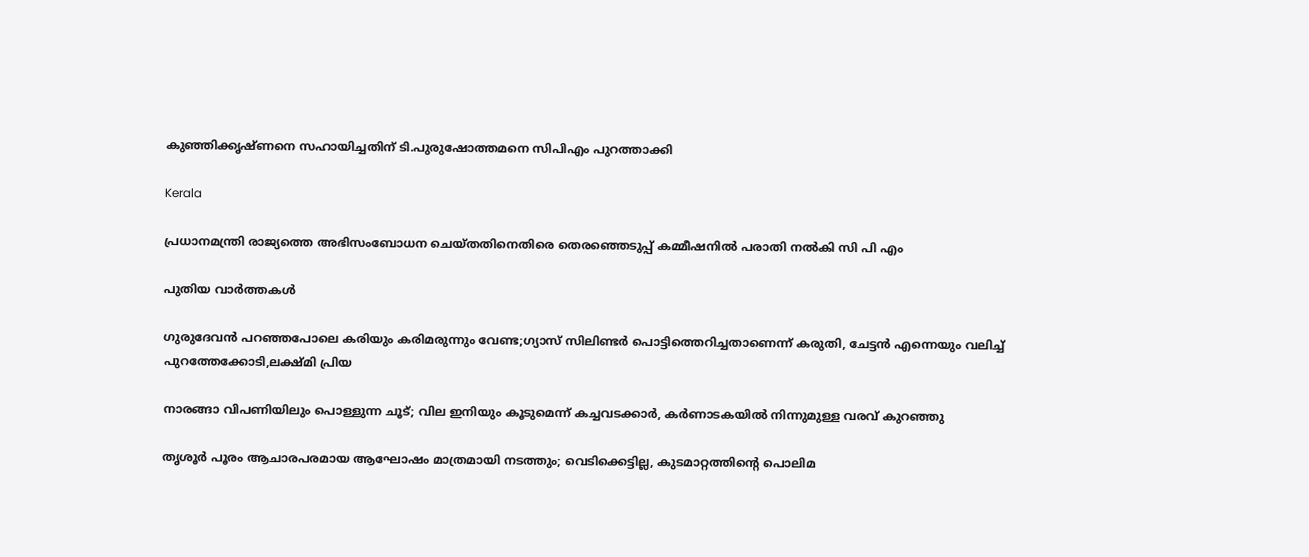കുഞ്ഞിക്കൃഷ്ണനെ സഹായിച്ചതിന് ടി.പുരുഷോത്തമനെ സിപിഎം പുറത്താക്കി

Kerala

പ്രധാനമന്ത്രി രാജ്യത്തെ അഭിസംബോധന ചെയ്തതിനെതിരെ തെരഞ്ഞെടുപ്പ് കമ്മീഷനില്‍ പരാതി നല്‍കി സി പി എം

പുതിയ വാര്‍ത്തകള്‍

ഗുരുദേവൻ പറഞ്ഞപോലെ കരിയും കരിമരുന്നും വേണ്ട;ഗ്യാസ് സിലിണ്ടർ പൊട്ടിത്തെറിച്ചതാണെന്ന് കരുതി, ചേട്ടൻ എന്നെയും വലിച്ച് പുറത്തേക്കോടി,ലക്ഷ്മി പ്രിയ

നാരങ്ങാ വിപണിയിലും പൊള്ളുന്ന ചൂട്; വില ഇനിയും കൂടുമെന്ന് കച്ചവടക്കാർ, കർണാടകയിൽ നിന്നുമുള്ള വരവ് കുറഞ്ഞു

തൃശൂർ പൂരം ആചാരപരമായ ആഘോഷം മാത്രമായി നടത്തും; വെടിക്കെട്ടില്ല, കുടമാറ്റത്തിന്റെ പൊലിമ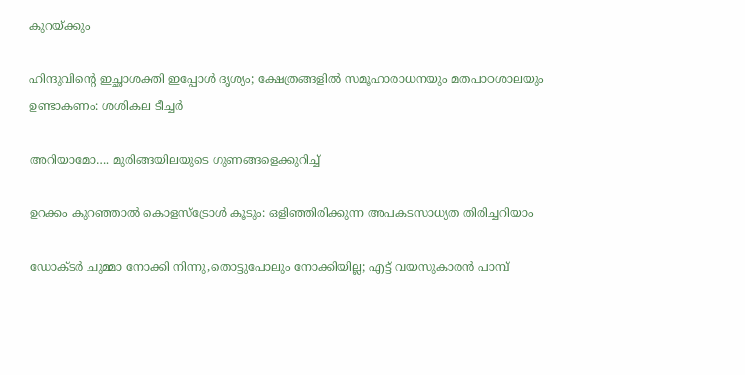കുറയ്‌ക്കും

ഹിന്ദുവിന്റെ ഇച്ഛാശക്തി ഇപ്പോൾ ദൃശ്യം; ക്ഷേത്രങ്ങളില്‍ സമൂഹാരാധനയും മതപാഠശാലയും ഉണ്ടാകണം: ശശികല ടീച്ചര്‍

അറിയാമോ…. മുരിങ്ങയിലയുടെ ഗുണങ്ങളെക്കുറിച്ച്

ഉറക്കം കുറഞ്ഞാൽ കൊളസ്ട്രോൾ കൂടും: ഒളിഞ്ഞിരിക്കുന്ന അപകടസാധ്യത തിരിച്ചറിയാം

ഡോക്ടർ ചുമ്മാ നോക്കി നിന്നു,തൊട്ടുപോലും നോക്കിയില്ല; എട്ട് വയസുകാരൻ പാമ്പ്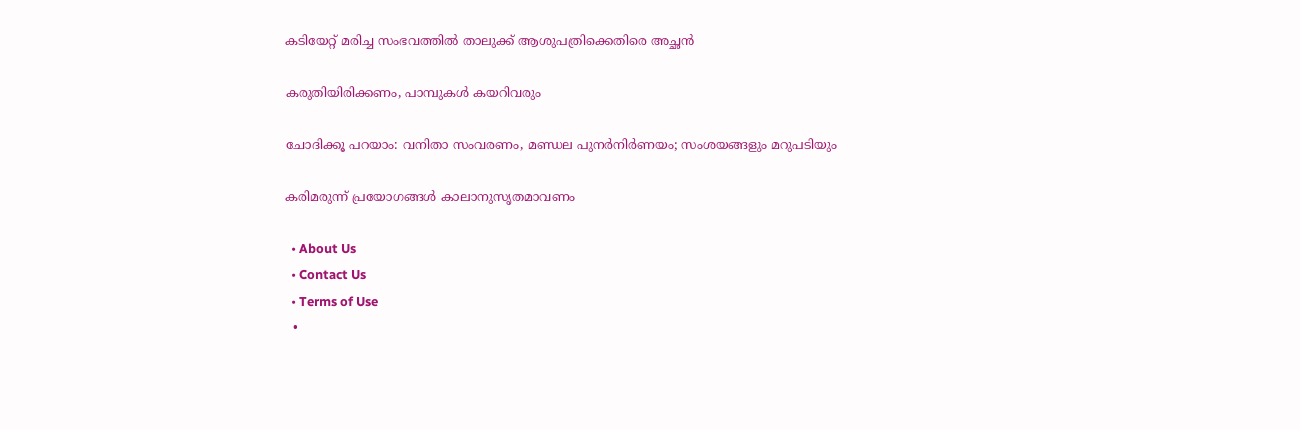കടിയേറ്റ് മരിച്ച സംഭവത്തിൽ താലുക്ക് ആശുപത്രിക്കെതിരെ അച്ഛൻ

കരുതിയിരിക്കണം, പാമ്പുകള്‍ കയറിവരും

ചോദിക്കൂ പറയാം: വനിതാ സംവരണം, മണ്ഡല പുനര്‍നിര്‍ണയം; സംശയങ്ങളും മറുപടിയും

കരിമരുന്ന് പ്രയോഗങ്ങള്‍ കാലാനുസൃതമാവണം

  • About Us
  • Contact Us
  • Terms of Use
  •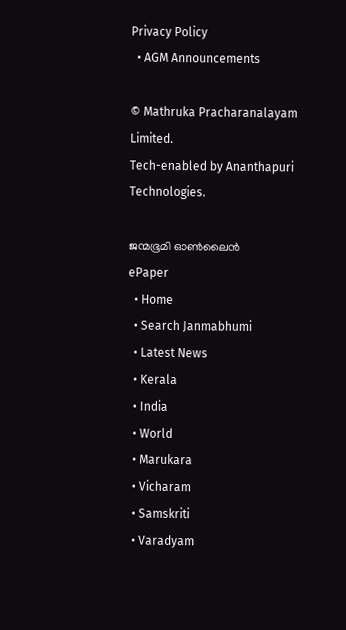Privacy Policy
  • AGM Announcements

© Mathruka Pracharanalayam Limited.
Tech-enabled by Ananthapuri Technologies.

ജന്മഭൂമി ഓണ്‍ലൈന്‍
ePaper
  • Home
  • Search Janmabhumi
  • Latest News
  • Kerala
  • India
  • World
  • Marukara
  • Vicharam
  • Samskriti
  • Varadyam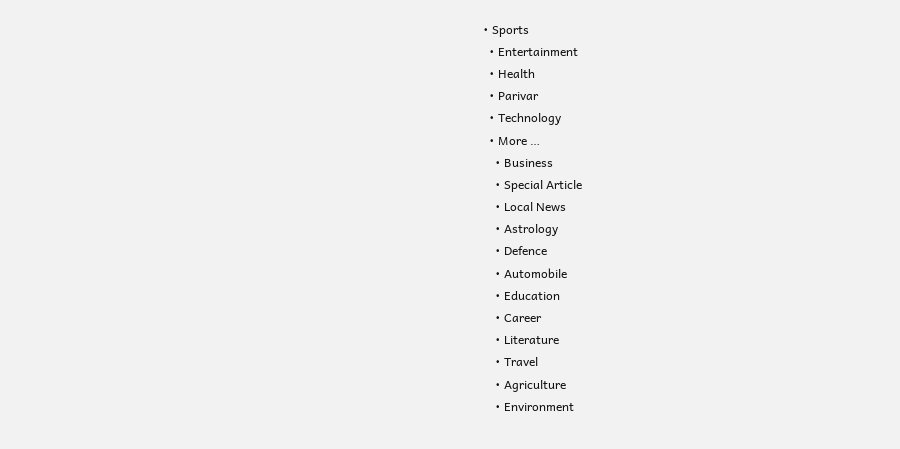• Sports
  • Entertainment
  • Health
  • Parivar
  • Technology
  • More …
    • Business
    • Special Article
    • Local News
    • Astrology
    • Defence
    • Automobile
    • Education
    • Career
    • Literature
    • Travel
    • Agriculture
    • Environment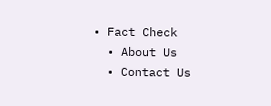• Fact Check
  • About Us
  • Contact Us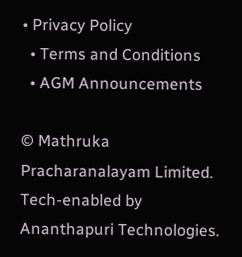• Privacy Policy
  • Terms and Conditions
  • AGM Announcements

© Mathruka Pracharanalayam Limited.
Tech-enabled by Ananthapuri Technologies.